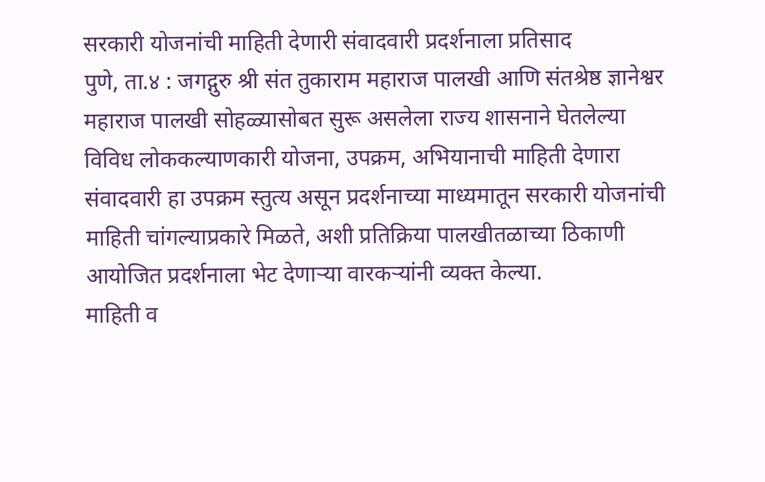सरकारी योजनांची माहिती देणारी संवादवारी प्रदर्शनाला प्रतिसाद
पुणे, ता.४ : जगद्गुरु श्री संत तुकाराम महाराज पालखी आणि संतश्रेष्ठ ज्ञानेश्वर महाराज पालखी सोहळ्यासोबत सुरू असलेला राज्य शासनाने घेतलेल्या विविध लोककल्याणकारी योजना, उपक्रम, अभियानाची माहिती देणारा संवादवारी हा उपक्रम स्तुत्य असून प्रदर्शनाच्या माध्यमातून सरकारी योजनांची माहिती चांगल्याप्रकारे मिळते, अशी प्रतिक्रिया पालखीतळाच्या ठिकाणी आयोजित प्रदर्शनाला भेट देणाऱ्या वारकऱ्यांनी व्यक्त केल्या.
माहिती व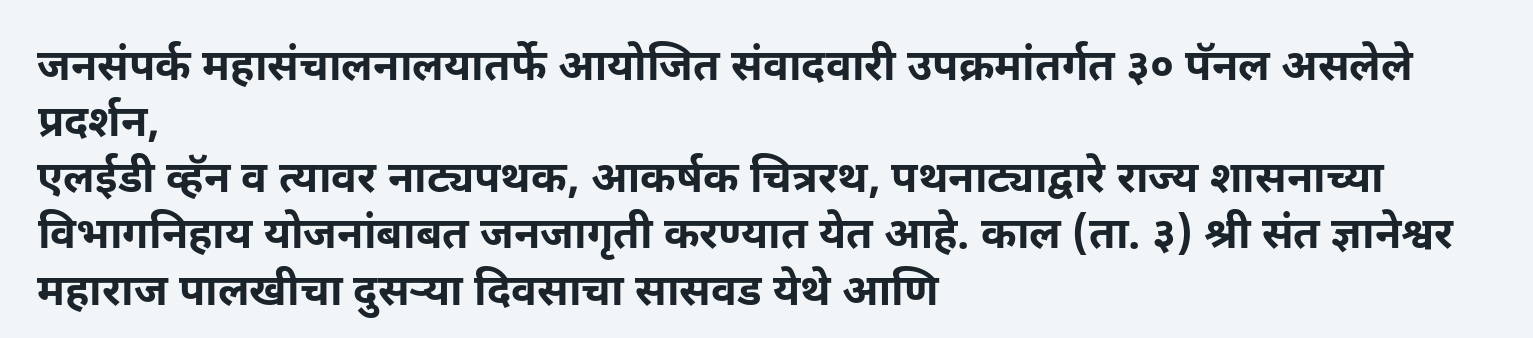जनसंपर्क महासंचालनालयातर्फे आयोजित संवादवारी उपक्रमांतर्गत ३० पॅनल असलेले प्रदर्शन,
एलईडी व्हॅन व त्यावर नाट्यपथक, आकर्षक चित्ररथ, पथनाट्याद्वारे राज्य शासनाच्या विभागनिहाय योजनांबाबत जनजागृती करण्यात येत आहे. काल (ता. ३) श्री संत ज्ञानेश्वर महाराज पालखीचा दुसऱ्या दिवसाचा सासवड येथे आणि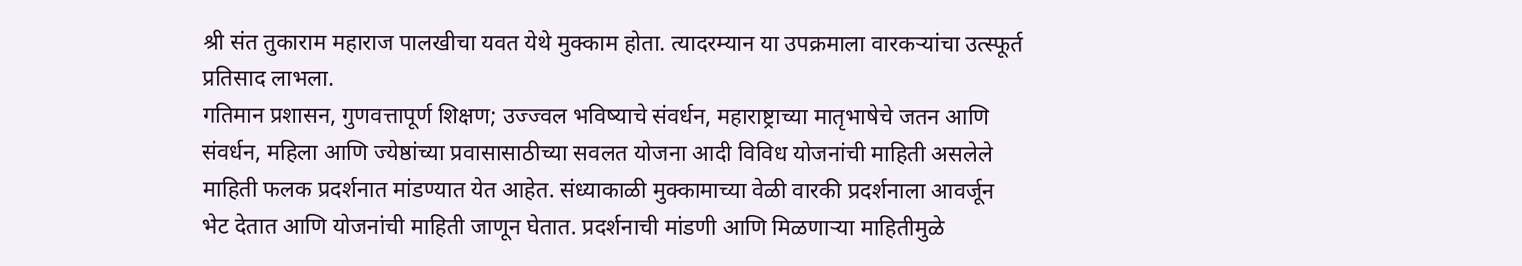श्री संत तुकाराम महाराज पालखीचा यवत येथे मुक्काम होता. त्यादरम्यान या उपक्रमाला वारकऱ्यांचा उत्स्फूर्त प्रतिसाद लाभला.
गतिमान प्रशासन, गुणवत्तापूर्ण शिक्षण; उज्ज्वल भविष्याचे संवर्धन, महाराष्ट्राच्या मातृभाषेचे जतन आणि
संवर्धन, महिला आणि ज्येष्ठांच्या प्रवासासाठीच्या सवलत योजना आदी विविध योजनांची माहिती असलेले माहिती फलक प्रदर्शनात मांडण्यात येत आहेत. संध्याकाळी मुक्कामाच्या वेळी वारकी प्रदर्शनाला आवर्जून भेट देतात आणि योजनांची माहिती जाणून घेतात. प्रदर्शनाची मांडणी आणि मिळणाऱ्या माहितीमुळे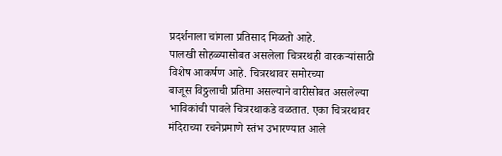प्रदर्शनाला चांगला प्रतिसाद मिळतो आहे.
पालखी सोहळ्यासोबत असलेला चित्ररथही वारकऱ्यांसाठी विशेष आकर्षण आहे. चित्ररथावर समोरच्या
बाजूस विठ्ठलाची प्रतिमा असल्याने वारीसोबत असलेल्या भाविकांची पावले चित्ररथाकडे वळतात. एका चित्ररथावर मंदिराच्या रचनेप्रमाणे स्तंभ उभारण्यात आले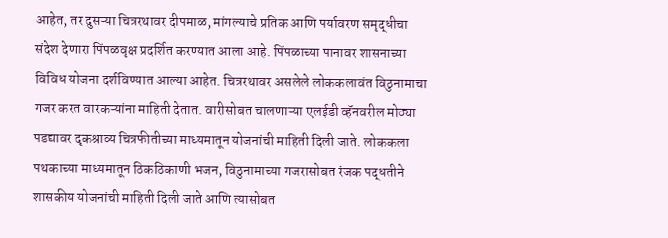आहेत, तर दुसऱ्या चित्ररथावर दीपमाळ, मांगल्याचे प्रतिक आणि पर्यावरण समृद्धीचा संदेश देणारा पिंपळवृक्ष प्रदर्शित करण्यात आला आहे. पिंपळाच्या पानावर शासनाच्या विविध योजना दर्शविण्यात आल्या आहेत. चित्ररथावर असलेले लोककलावंत विठुनामाचा गजर करत वारकऱ्यांना माहिती देतात. वारीसोबत चालणाऱ्या एलईडी व्हॅनवरील मोठ्या पडद्यावर दृकश्राव्य चित्रफीतीच्या माध्यमातून योजनांची माहिती दिली जाते. लोककला पथकाच्या माध्यमातून ठिकठिकाणी भजन, विठुनामाच्या गजरासोबत रंजक पद्धतीने शासकीय योजनांची माहिती दिली जाते आणि त्यासोबत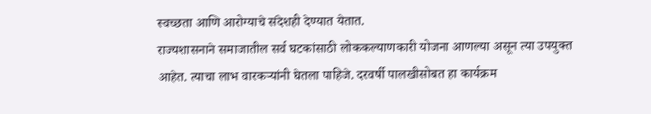स्वच्छता आणि आरोग्याचे संदेशही देण्यात येतात.
राज्यशासनाने समाजातील सर्व घटकांसाठी लोककल्याणकारी योजना आणल्या असून त्या उपयुक्त आहेत. त्याचा लाभ वारकऱ्यांनी घेतला पाहिजे. दरवर्षी पालखीसोबत हा कार्यक्रम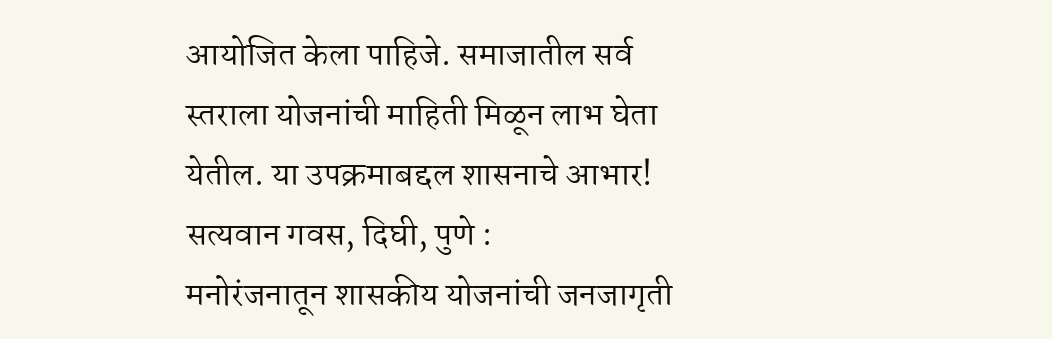आयोजित केला पाहिजे. समाजातील सर्व स्तराला योजनांची माहिती मिळून लाभ घेता येतील. या उपक्रमाबद्दल शासनाचे आभार!
सत्यवान गवस, दिघी, पुणे :
मनोरंजनातून शासकीय योजनांची जनजागृती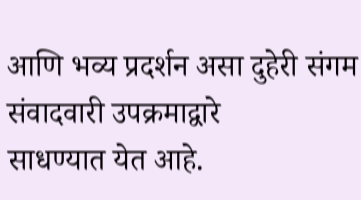आणि भव्य प्रदर्शन असा दुहेरी संगम संवादवारी उपक्रमाद्वारे
साधण्यात येत आहे.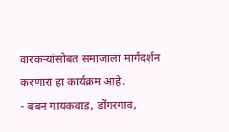वारकऱ्यांसोबत समाजाला मार्गदर्शन करणारा हा कार्यक्रम आहे.
- बबन गायकवाड, डोंगरगाव,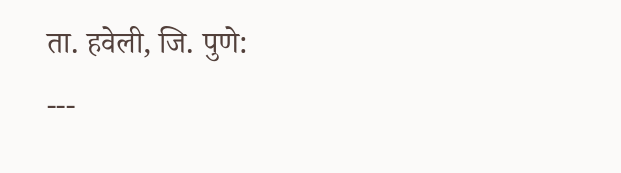ता. हवेली, जि. पुणे:
---